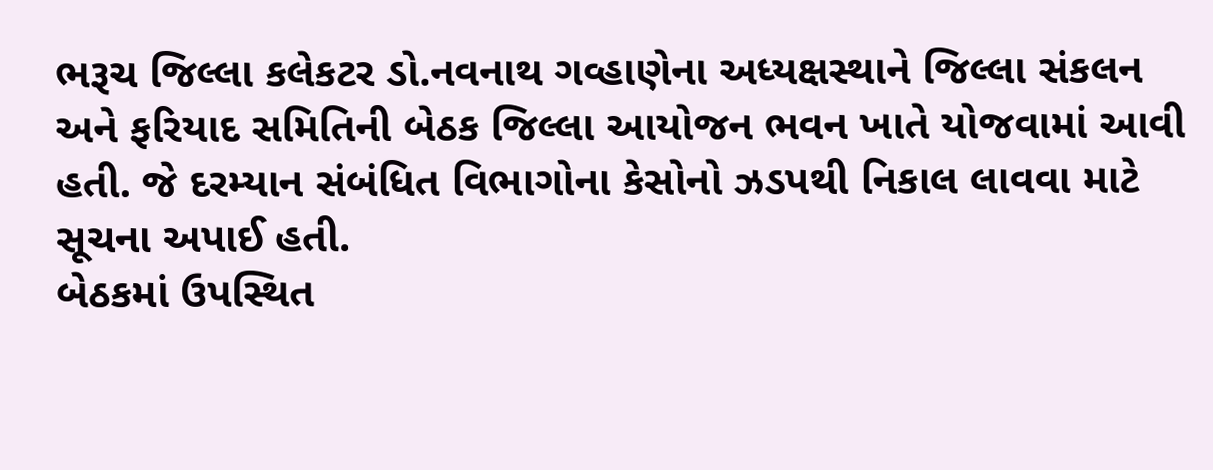ભરૂચ જિલ્લા કલેકટર ડો.નવનાથ ગવ્હાણેના અધ્યક્ષસ્થાને જિલ્લા સંકલન અને ફરિયાદ સમિતિની બેઠક જિલ્લા આયોજન ભવન ખાતે યોજવામાં આવી હતી. જે દરમ્યાન સંબંધિત વિભાગોના કેસોનો ઝડપથી નિકાલ લાવવા માટે સૂચના અપાઈ હતી.
બેઠકમાં ઉપસ્થિત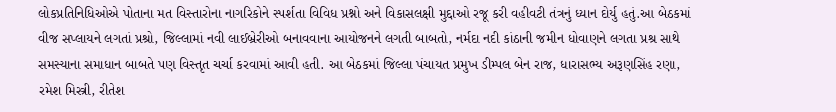લોકપ્રતિનિધિઓએ પોતાના મત વિસ્તારોના નાગરિકોને સ્પર્શતા વિવિધ પ્રશ્નો અને વિકાસલક્ષી મુદ્દાઓ રજૂ કરી વહીવટી તંત્રનું ધ્યાન દોર્યુ હતું.આ બેઠકમાં વીજ સપ્લાયને લગતાં પ્રશ્રો, જિલ્લામાં નવી લાઈબ્રેરીઓ બનાવવાના આયોજનને લગતી બાબતો, નર્મદા નદી કાંઠાની જમીન ધોવાણને લગતા પ્રશ્ર સાથે સમસ્યાના સમાધાન બાબતે પણ વિસ્તૃત ચર્ચા કરવામાં આવી હતી. આ બેઠકમાં જિલ્લા પંચાયત પ્રમુખ ડીમ્પલ બેન રાજ, ધારાસભ્ય અરૂણસિંહ રણા, રમેશ મિસ્ત્રી, રીતેશ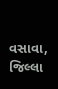વસાવા, જિલ્લા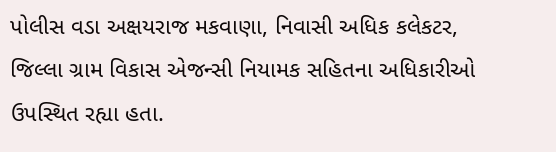પોલીસ વડા અક્ષયરાજ મકવાણા, નિવાસી અધિક કલેકટર, જિલ્લા ગ્રામ વિકાસ એજન્સી નિયામક સહિતના અધિકારીઓ ઉપસ્થિત રહ્યા હતા.